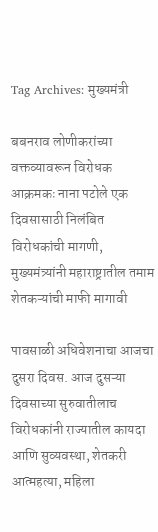Tag Archives: मुख्यमंत्री

बबनराव लोणीकरांच्या वक्तव्यावरून विरोधक आक्रमकः नाना पटोले एक दिवसासाठी निलंबित विरोधकांची मागणी, मुख्यमंत्र्यांनी महाराष्ट्रातील तमाम शेतकऱ्यांची माफी मागावी

पावसाळी अधिवेशनाचा आजचा दुसरा दिवस. आज दुसऱ्या दिवसाच्या सुरुवातीलाच विरोधकांनी राज्यातील कायदा आणि सुव्यवस्था, शेतकरी आत्महत्या, महिला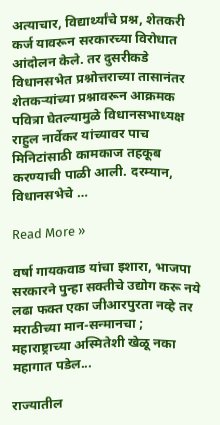अत्याचार, विद्यार्थ्यांचे प्रश्न, शेतकरी कर्ज यावरून सरकारच्या विरोधात आंदोलन केले. तर दुसरीकडे विधानसभेत प्रश्नोत्तराच्या तासानंतर शेतकऱ्यांच्या प्रश्नावरून आक्रमक पवित्रा घेतल्यामुळे विधानसभाध्यक्ष राहुल नार्वेकर यांच्यावर पाच मिनिटांसाठी कामकाज तहकूब करण्याची पाळी आली. दरम्यान, विधानसभेचे …

Read More »

वर्षा गायकवाड यांचा इशारा, भाजपा सरकारने पुन्हा सक्तीचे उद्योग करू नये लढा फक्त एका जीआरपुरता नव्हे तर मराठीच्या मान-सन्मानचा ; महाराष्ट्राच्या अस्मितेशी खेळू नका महागात पडेल...

राज्यातील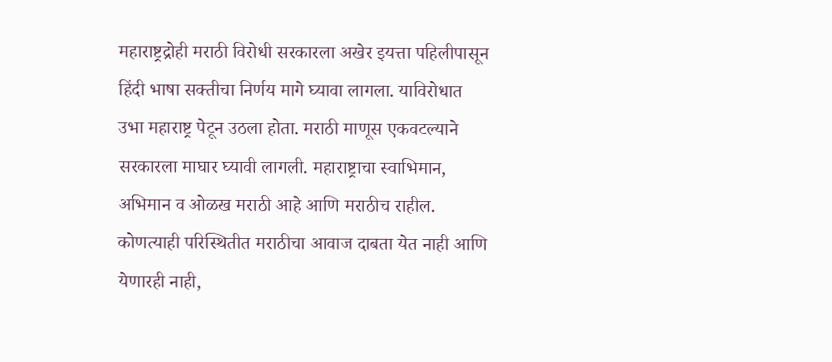महाराष्ट्रद्रोही मराठी विरोधी सरकारला अखेर इयत्ता पहिलीपासून हिंदी भाषा सक्तीचा निर्णय मागे घ्यावा लागला. याविरोधात उभा महाराष्ट्र पेटून उठला होता. मराठी माणूस एकवटल्याने सरकारला माघार घ्यावी लागली. महाराष्ट्राचा स्वाभिमान, अभिमान व ओळख मराठी आहे आणि मराठीच राहील. कोणत्याही परिस्थितीत मराठीचा आवाज दाबता येत नाही आणि येणारही नाही,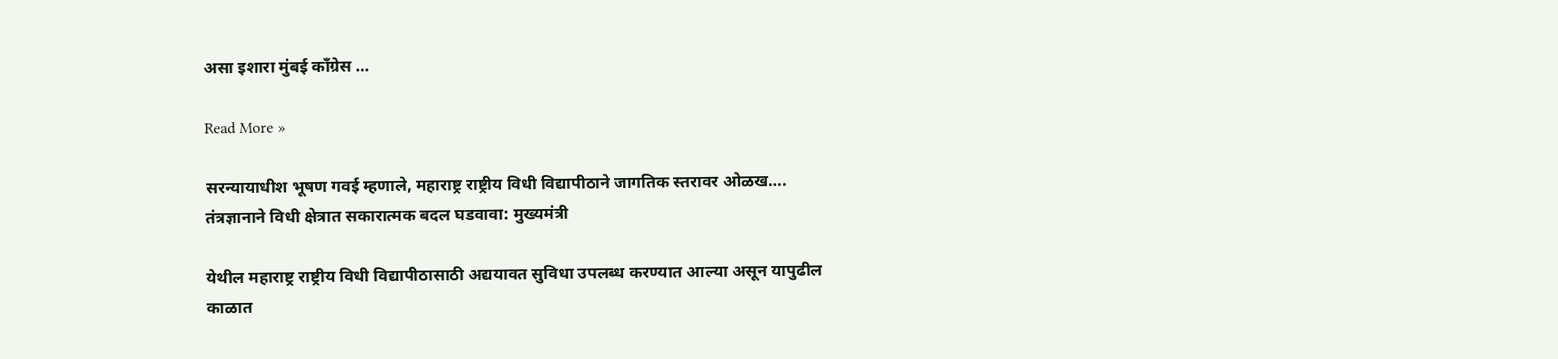असा इशारा मुंबई काँग्रेस …

Read More »

सरन्यायाधीश भूषण गवई म्हणाले, महाराष्ट्र राष्ट्रीय विधी विद्यापीठाने जागतिक स्तरावर ओळख…. तंत्रज्ञानाने विधी क्षेत्रात सकारात्मक बदल घडवावा: मुख्यमंत्री

येथील महाराष्ट्र राष्ट्रीय विधी विद्यापीठासाठी अद्ययावत सुविधा उपलब्ध करण्यात आल्या असून यापुढील काळात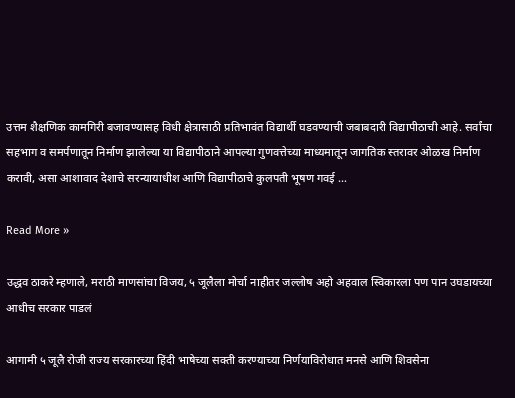उत्तम शैक्षणिक कामगिरी बजावण्यासह विधी क्षेत्रासाठी प्रतिभावंत विद्यार्थी घडवण्याची जबाबदारी विद्यापीठाची आहे. सर्वांचा सहभाग व समर्पणातून निर्माण झालेल्या या विद्यापीठाने आपल्या गुणवत्तेच्या माध्यमातून जागतिक स्तरावर ओळख निर्माण करावी, असा आशावाद देशाचे सरन्यायाधीश आणि विद्यापीठाचे कुलपती भूषण गवई …

Read More »

उद्धव ठाकरे म्हणाले, मराठी माणसांचा विजय, ५ जूलैला मोर्चा नाहीतर जल्लोष अहो अहवाल स्विकारला पण पान उघडायच्या आधीच सरकार पाडलं

आगामी ५ जूलै रोजी राज्य सरकारच्या हिंदी भाषेच्या सक्ती करण्याच्या निर्णयाविरोधात मनसे आणि शिवसेना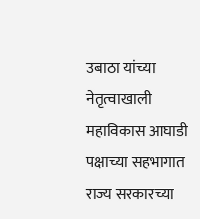उबाठा यांच्या नेतृत्वाखाली महाविकास आघाडी पक्षाच्या सहभागात राज्य सरकारच्या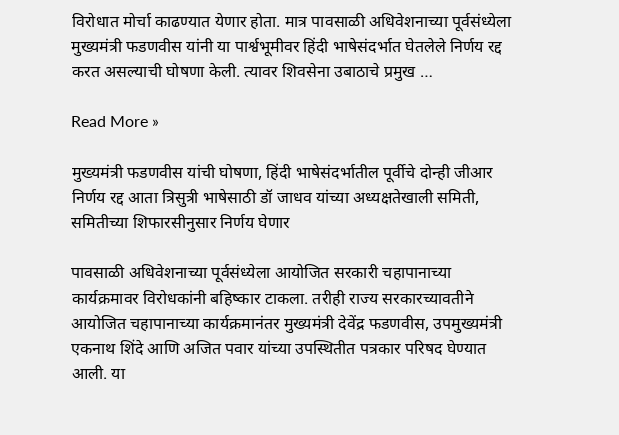विरोधात मोर्चा काढण्यात येणार होता. मात्र पावसाळी अधिवेशनाच्या पूर्वसंध्येला मुख्यमंत्री फडणवीस यांनी या पार्श्वभूमीवर हिंदी भाषेसंदर्भात घेतलेले निर्णय रद्द करत असल्याची घोषणा केली. त्यावर शिवसेना उबाठाचे प्रमुख …

Read More »

मुख्यमंत्री फडणवीस यांची घोषणा, हिंदी भाषेसंदर्भातील पूर्वीचे दोन्ही जीआर निर्णय रद्द आता त्रिसुत्री भाषेसाठी डॉ जाधव यांच्या अध्यक्षतेखाली समिती, समितीच्या शिफारसीनुसार निर्णय घेणार

पावसाळी अधिवेशनाच्या पूर्वसंध्येला आयोजित सरकारी चहापानाच्या कार्यक्रमावर विरोधकांनी बहिष्कार टाकला. तरीही राज्य सरकारच्यावतीने आयोजित चहापानाच्या कार्यक्रमानंतर मुख्यमंत्री देवेंद्र फडणवीस, उपमुख्यमंत्री एकनाथ शिंदे आणि अजित पवार यांच्या उपस्थितीत पत्रकार परिषद घेण्यात आली. या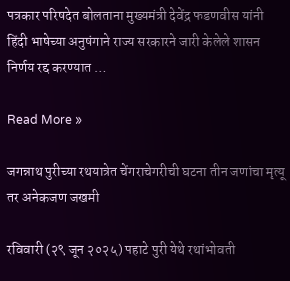पत्रकार परिषदेत बोलताना मुख्यमंत्री देवेंद्र फडणवीस यांनी हिंदी भाषेच्या अनुषंगाने राज्य सरकारने जारी केलेले शासन निर्णय रद्द करण्यात …

Read More »

जगन्नाथ पुरीच्या रथयात्रेत चेंगराचेगरीची घटना तीन जणांचा मृत्यू तर अनेकजण जखमी

रविवारी (२९ जून २०२५) पहाटे पुरी येथे रथांभोवती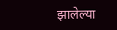झालेल्या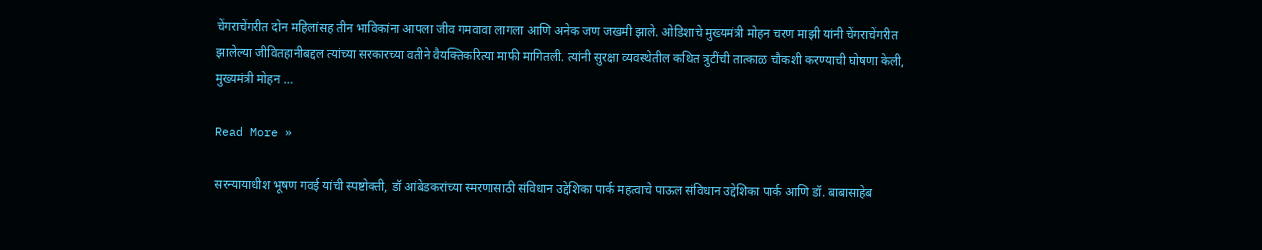चेंगराचेंगरीत दोन महिलांसह तीन भाविकांना आपला जीव गमवावा लागला आणि अनेक जण जखमी झाले. ओडिशाचे मुख्यमंत्री मोहन चरण माझी यांनी चेंगराचेंगरीत झालेल्या जीवितहानीबद्दल त्यांच्या सरकारच्या वतीने वैयक्तिकरित्या माफी मागितली. त्यांनी सुरक्षा व्यवस्थेतील कथित त्रुटींची तात्काळ चौकशी करण्याची घोषणा केली, मुख्यमंत्री मोहन …

Read More »

सरन्यायाधीश भूषण गवई यांची स्पष्टोक्ती, डॉ आंबेडकरांच्या स्मरणासाठी संविधान उद्देशिका पार्क महत्वाचे पाऊल संविधान उद्देशिका पार्क आणि डॉ. बाबासाहेब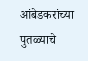आंबेडकरांच्या पुतळ्याचे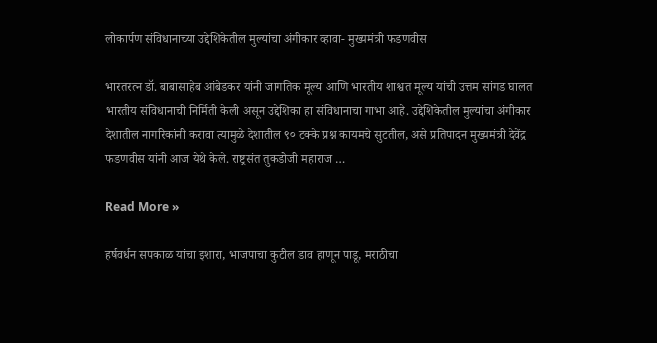लोकार्पण संविधानाच्या उद्देशिकेतील मुल्यांचा अंगीकार व्हावा- मुख्यमंत्री फडणवीस

भारतरत्न डॉ. बाबासाहेब आंबेडकर यांनी जागतिक मूल्य आणि भारतीय शाश्वत मूल्य यांची उत्तम सांगड घालत भारतीय संविधानाची निर्मिती केली असून उद्देशिका हा संविधानाचा गाभा आहे. उद्देशिकेतील मुल्यांचा अंगीकार देशातील नागरिकांनी करावा त्यामुळे देशातील ९० टक्के प्रश्न कायमचे सुटतील, असे प्रतिपादन मुख्यमंत्री देवेंद्र फडणवीस यांनी आज येथे केले. राष्ट्रसंत तुकडोजी महाराज …

Read More »

हर्षवर्धन सपकाळ यांचा इशारा, भाजपाचा कुटील डाव हाणून पाडू, मराठीचा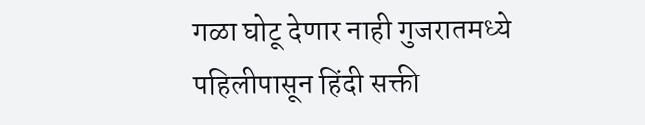गळा घोटू देणार नाही गुजरातमध्ये पहिलीपासून हिंदी सक्ती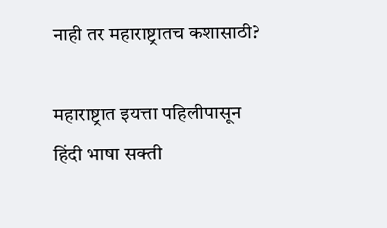नाही तर महाराष्ट्रातच कशासाठी?

महाराष्ट्रात इयत्ता पहिलीपासून हिंदी भाषा सक्ती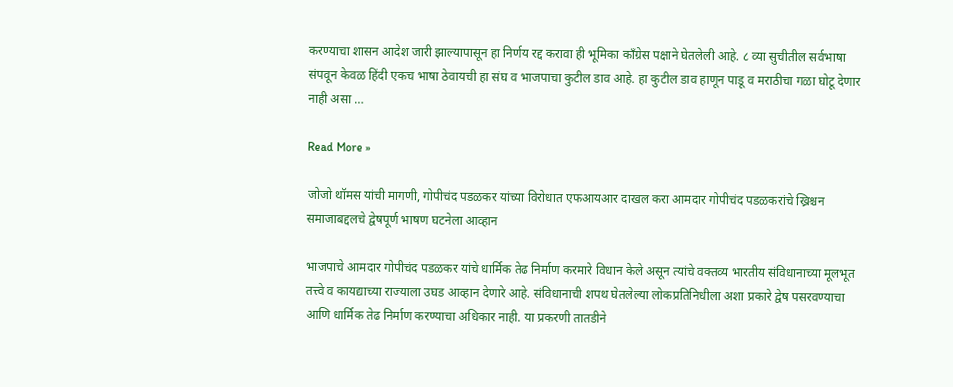करण्याचा शासन आदेश जारी झाल्यापासून हा निर्णय रद्द करावा ही भूमिका काँग्रेस पक्षाने घेतलेली आहे. ८ व्या सुचीतील सर्वभाषा संपवून केवळ हिंदी एकच भाषा ठेवायची हा संघ व भाजपाचा कुटील डाव आहे. हा कुटील डाव हाणून पाडू व मराठीचा गळा घोटू देणार नाही असा …

Read More »

जोजो थॉमस यांची मागणी, गोपीचंद पडळकर यांच्या विरोधात एफआयआर दाखल करा आमदार गोपीचंद पडळकरांचे ख्रिश्चन समाजाबद्दलचे द्वेषपूर्ण भाषण घटनेला आव्हान

भाजपाचे आमदार गोपीचंद पडळकर यांचे धार्मिक तेढ निर्माण करमारे विधान केले असून त्यांचे वक्तव्य भारतीय संविधानाच्या मूलभूत तत्त्वे व कायद्याच्या राज्याला उघड आव्हान देणारे आहे. संविधानाची शपथ घेतलेल्या लोकप्रतिनिधीला अशा प्रकारे द्वेष पसरवण्याचा आणि धार्मिक तेढ निर्माण करण्याचा अधिकार नाही. या प्रकरणी तातडीने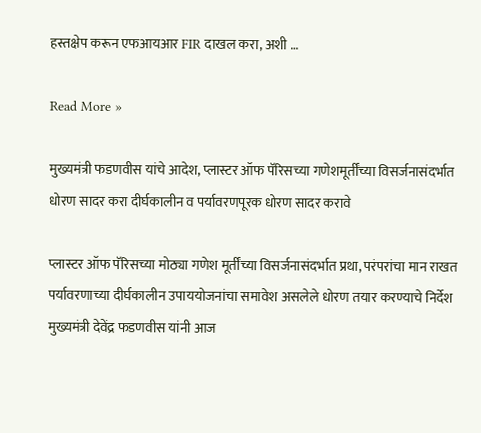हस्तक्षेप करून एफआयआर FIR दाखल करा, अशी …

Read More »

मुख्यमंत्री फडणवीस यांचे आदेश, प्लास्टर ऑफ पॅरिसच्या गणेशमूर्तींच्या विसर्जनासंदर्भात धोरण सादर करा दीर्घकालीन व पर्यावरणपूरक धोरण सादर करावे

प्लास्टर ऑफ पॅरिसच्या मोठ्या गणेश मूर्तींच्या विसर्जनासंदर्भात प्रथा, परंपरांचा मान राखत पर्यावरणाच्या दीर्घकालीन उपाययोजनांचा समावेश असलेले धोरण तयार करण्याचे निर्देश मुख्यमंत्री देवेंद्र फडणवीस यांनी आज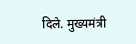दिले. मुख्यमंत्री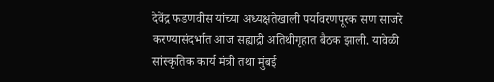देवेंद्र फडणवीस यांच्या अध्यक्षतेखाली पर्यावरणपूरक सण साजरे करण्यासंदर्भात आज सह्याद्री अतिथीगृहात बैठक झाली. यावेळी सांस्कृतिक कार्य मंत्री तथा मुंबई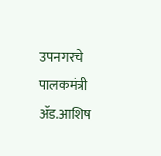उपनगरचे पालकमंत्री ॲड.आशिष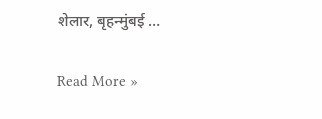शेलार, बृहन्मुंबई …

Read More »